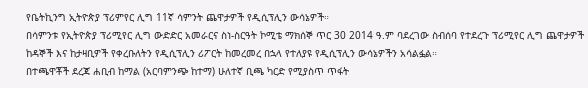የቤትኪንግ ኢትዮጵያ ፕሪምየር ሊግ 11ኛ ሳምንት ጨዋታዎች የዲሲፕሊን ውሳኔዎች።
በሳምንቱ የኢትዮጵያ ፕሪሚየር ሊግ ውድድር አመራርና ስነ-ስርዓት ኮሚቴ ማክሰኞ ጥር 30 2014 ዓ.ም ባደረገው ስብሰባ የተደረጉ ፕሪሚየር ሊግ ጨዋታዎች ከዳኞች እና ከታዛቢዎች የቀረቡለትን የዲሲፕሊን ሪፖርት ከመረመረ በኋላ የተለያዩ የዲሲፕሊን ውሳኔዎችን አሳልፏል።
በተጫዋቾች ደረጃ ሐቢብ ከማል (አርባምንጭ ከተማ) ሁለተኛ ቢጫ ካርድ የሚያስጥ ጥፋት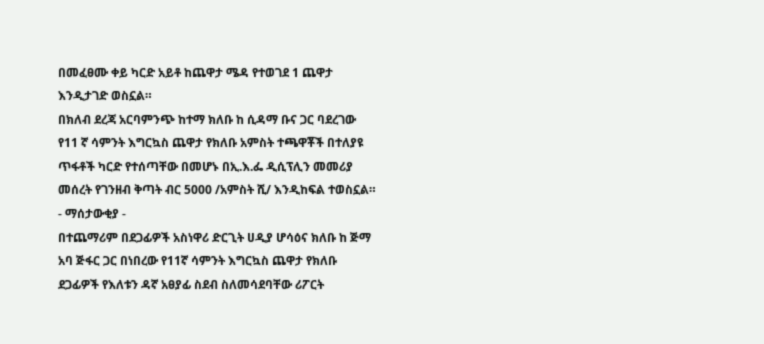በመፈፀሙ ቀይ ካርድ አይቶ ከጨዋታ ሜዳ የተወገደ 1 ጨዋታ እንዲታገድ ወስኗል።
በክለብ ደረጃ አርባምንጭ ከተማ ክለቡ ከ ሲዳማ ቡና ጋር ባደረገው የ11 ኛ ሳምንት እግርኳስ ጨዋታ የክለቡ አምስት ተጫዋቾች በተለያዩ ጥፋቶች ካርድ የተሰጣቸው በመሆኑ በኢ.እ.ፌ ዲሲፕሊን መመሪያ መሰረት የገንዘብ ቅጣት ብር 5000 /አምስት ሺ/ እንዲከፍል ተወስኗል።
- ማሰታውቂያ -
በተጨማሪም በደጋፊዎች አስነዋሪ ድርጊት ሀዲያ ሆሳዕና ክለቡ ከ ጅማ አባ ጅፋር ጋር በነበረው የ11ኛ ሳምንት እግርኳስ ጨዋታ የክለቡ ደጋፊዎች የእለቱን ዳኛ አፀያፊ ስደብ ስለመሳደባቸው ሪፖርት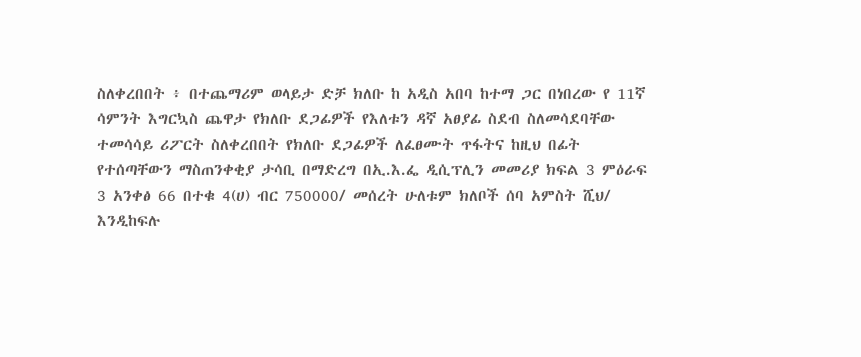ስለቀረበበት ፥ በተጨማሪም ወላይታ ድቻ ክለቡ ከ አዲስ አበባ ከተማ ጋር በነበረው የ 11ኛ ሳምንት እግርኳስ ጨዋታ የክለቡ ደጋፊዎች የእለቱን ዳኛ አፀያፊ ስደብ ስለመሳደባቸው ተመሳሳይ ሪፖርት ስለቀረበበት የክለቡ ደጋፊዎች ለፈፀሙት ጥፋትና ከዚህ በፊት የተሰጣቸውን ማስጠንቀቂያ ታሳቢ በማድረግ በኢ.እ.ፌ ዲሲፕሊን መመሪያ ክፍል 3 ምዕራፍ 3 አንቀፅ 66 በተቁ 4(ሀ) ብር 750000/ መሰረት ሁለቱም ክለቦች ሰባ አምስት ሺህ/ እንዲከፍሉ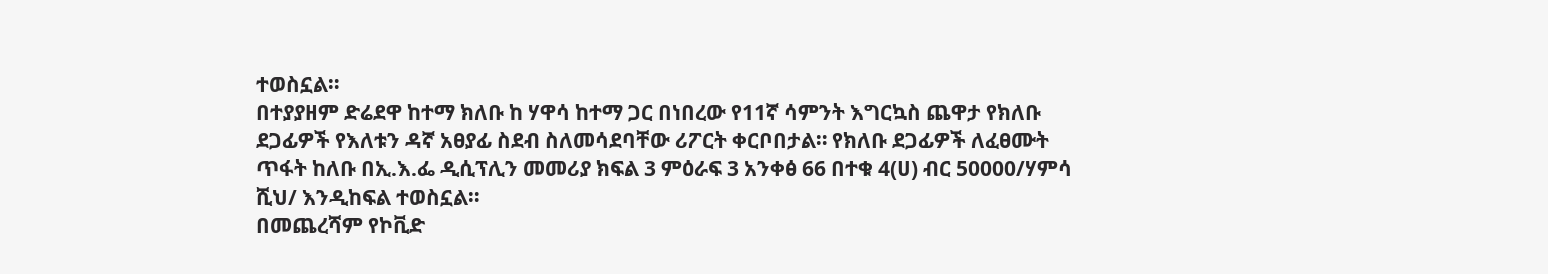ተወስኗል።
በተያያዘም ድሬደዋ ከተማ ክለቡ ከ ሃዋሳ ከተማ ጋር በነበረው የ11ኛ ሳምንት እግርኳስ ጨዋታ የክለቡ ደጋፊዎች የእለቱን ዳኛ አፀያፊ ስደብ ስለመሳደባቸው ሪፖርት ቀርቦበታል። የክለቡ ደጋፊዎች ለፈፀሙት ጥፋት ከለቡ በኢ.እ.ፌ ዲሲፕሊን መመሪያ ክፍል 3 ምዕራፍ 3 አንቀፅ 66 በተቁ 4(ሀ) ብር 50000/ሃምሳ ሺህ/ እንዲከፍል ተወስኗል።
በመጨረሻም የኮቪድ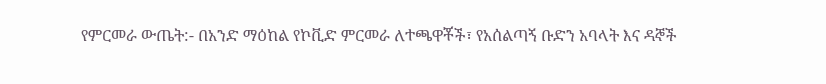የምርመራ ውጤት:- በአንድ ማዕከል የኮቪድ ምርመራ ለተጫዋቾች፣ የአሰልጣኝ ቡድን አባላት እና ዳኞች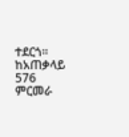ተደርጎ። ከአጠቃላይ 576 ምርመራ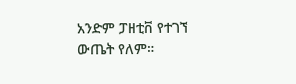አንድም ፓዘቲቨ የተገኘ ውጤት የለም።